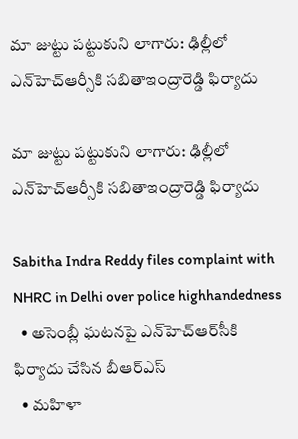మా జుట్టు పట్టుకుని లాగారు: ఢిల్లీలో ఎన్‌హెచ్ఆర్సీకి సబితాఇంద్రారెడ్డి ఫిర్యాదు

మా జుట్టు పట్టుకుని లాగారు: ఢిల్లీలో ఎన్‌హెచ్ఆర్సీకి సబితాఇంద్రారెడ్డి ఫిర్యాదు

Sabitha Indra Reddy files complaint with NHRC in Delhi over police highhandedness
  • అసెంబ్లీ ఘటనపై ఎన్‌హెచ్‌ఆర్‌సీకి ఫిర్యాదు చేసిన బీఆర్ఎస్
  • మహిళా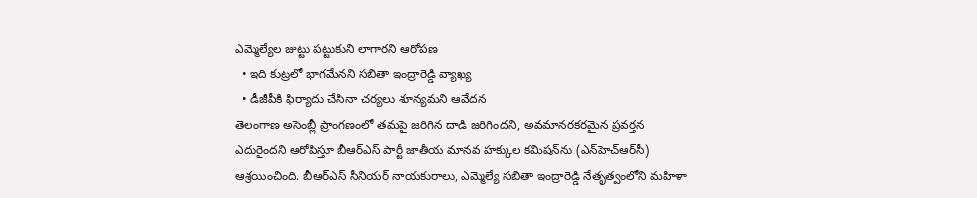ఎమ్మెల్యేల జుట్టు పట్టుకుని లాగారని ఆరోపణ
  • ఇది కుట్రలో భాగమేనని సబితా ఇంద్రారెడ్డి వ్యాఖ్య
  • డీజీపీకి ఫిర్యాదు చేసినా చర్యలు శూన్యమని ఆవేదన
తెలంగాణ అసెంబ్లీ ప్రాంగణంలో తమపై జరిగిన దాడి జరిగిందని, అవమానరకరమైన ప్రవర్తన ఎదురైందని ఆరోపిస్తూ బీఆర్ఎస్ పార్టీ జాతీయ మానవ హక్కుల కమిషన్‌ను (ఎన్‌హెచ్ఆర్‌సీ) ఆశ్రయించింది. బీఆర్ఎస్ సీనియర్ నాయకురాలు, ఎమ్మెల్యే సబితా ఇంద్రారెడ్డి నేతృత్వంలోని మహిళా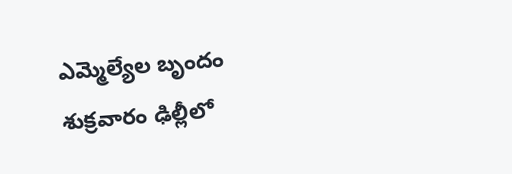ఎమ్మెల్యేల బృందం శుక్రవారం ఢిల్లీలో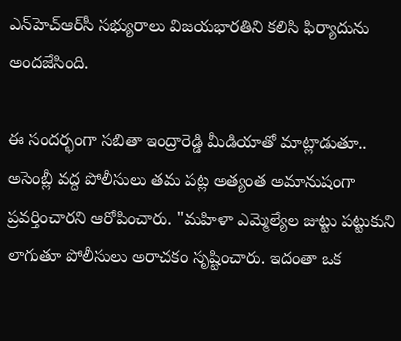ఎన్‌హెచ్‌ఆర్‌సీ సభ్యురాలు విజయభారతిని కలిసి ఫిర్యాదును అందజేసింది.

ఈ సందర్భంగా సబితా ఇంద్రారెడ్డి మీడియాతో మాట్లాడుతూ.. అసెంబ్లీ వద్ద పోలీసులు తమ పట్ల అత్యంత అమానుషంగా ప్రవర్తించారని ఆరోపించారు. "మహిళా ఎమ్మెల్యేల జుట్టు పట్టుకుని లాగుతూ పోలీసులు అరాచకం సృష్టించారు. ఇదంతా ఒక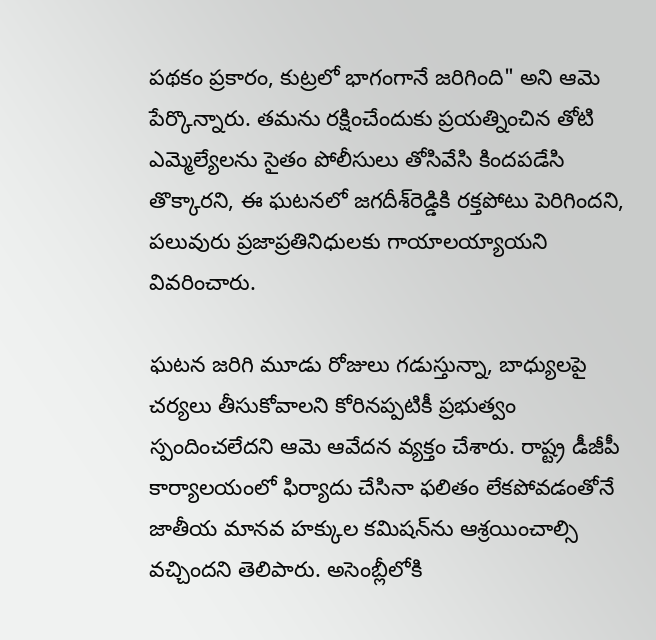పథకం ప్రకారం, కుట్రలో భాగంగానే జరిగింది" అని ఆమె పేర్కొన్నారు. తమను రక్షించేందుకు ప్రయత్నించిన తోటి ఎమ్మెల్యేలను సైతం పోలీసులు తోసివేసి కిందపడేసి తొక్కారని, ఈ ఘటనలో జగదీశ్‌రెడ్డికి రక్తపోటు పెరిగిందని, పలువురు ప్రజాప్రతినిధులకు గాయాలయ్యాయని వివరించారు.

ఘటన జరిగి మూడు రోజులు గడుస్తున్నా, బాధ్యులపై చర్యలు తీసుకోవాలని కోరినప్పటికీ ప్రభుత్వం స్పందించలేదని ఆమె ఆవేదన వ్యక్తం చేశారు. రాష్ట్ర డీజీపీ కార్యాలయంలో ఫిర్యాదు చేసినా ఫలితం లేకపోవడంతోనే జాతీయ మానవ హక్కుల కమిషన్‌ను ఆశ్రయించాల్సి వచ్చిందని తెలిపారు. అసెంబ్లీలోకి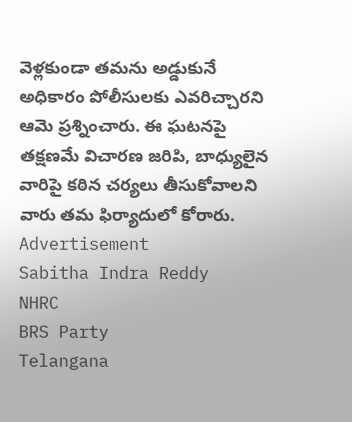వెళ్లకుండా తమను అడ్డుకునే అధికారం పోలీసులకు ఎవరిచ్చారని ఆమె ప్రశ్నించారు. ఈ ఘటనపై తక్షణమే విచారణ జరిపి, బాధ్యులైన వారిపై కఠిన చర్యలు తీసుకోవాలని వారు తమ ఫిర్యాదులో కోరారు.
Advertisement
Sabitha Indra Reddy
NHRC
BRS Party
Telangana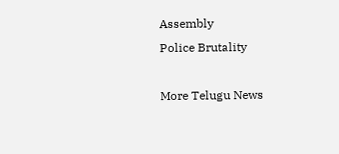Assembly
Police Brutality

More Telugu News